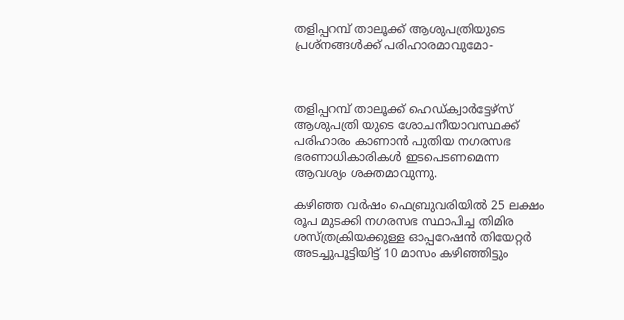തളിപ്പറമ്പ് താലൂക്ക് ആശുപത്രിയുടെ പ്രശ്‌നങ്ങള്‍ക്ക് പരിഹാരമാവുമോ-



തളിപ്പറമ്പ് താലൂക്ക് ഹെഡ്ക്വാര്‍ട്ടേഴ്‌സ് ആശുപത്രി യുടെ ശോചനീയാവസ്ഥക്ക് പരിഹാരം കാണാന്‍ പുതിയ നഗരസഭ ഭരണാധികാരികള്‍ ഇടപെടണമെന്ന ആവശ്യം ശക്തമാവുന്നു.

കഴിഞ്ഞ വര്‍ഷം ഫെബ്രുവരിയില്‍ 25 ലക്ഷം രൂപ മുടക്കി നഗരസഭ സ്ഥാപിച്ച തിമിര ശസ്ത്രക്രിയക്കുള്ള ഓപ്പറേഷന്‍ തിയേറ്റര്‍ അടച്ചുപൂട്ടിയിട്ട് 10 മാസം കഴിഞ്ഞിട്ടും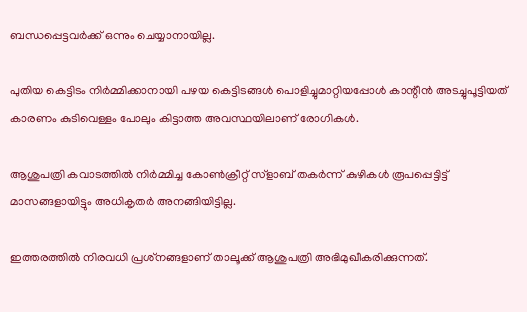ബന്ധപ്പെട്ടവര്‍ക്ക് ഒന്നും ചെയ്യാനായില്ല.

പുതിയ കെട്ടിടം നിര്‍മ്മിക്കാനായി പഴയ കെട്ടിടങ്ങള്‍ പൊളിച്ചുമാറ്റിയപ്പോള്‍ കാന്റീന്‍ അടച്ചുപൂട്ടിയത് കാരണം കുടിവെള്ളം പോലും കിട്ടാത്ത അവസ്ഥയിലാണ് രോഗികള്‍.

ആശുപത്രി കവാടത്തില്‍ നിര്‍മ്മിച്ച കോണ്‍ക്രീറ്റ് സ്‌ളാബ് തകര്‍ന്ന് കുഴികള്‍ രൂപപ്പെട്ടിട്ട് മാസങ്ങളായിട്ടും അധികൃതര്‍ അനങ്ങിയിട്ടില്ല.

ഇത്തരത്തില്‍ നിരവധി പ്രശ്‌നങ്ങളാണ് താലൂക്ക് ആശുപത്രി അഭിമുഖീകരിക്കുന്നത്.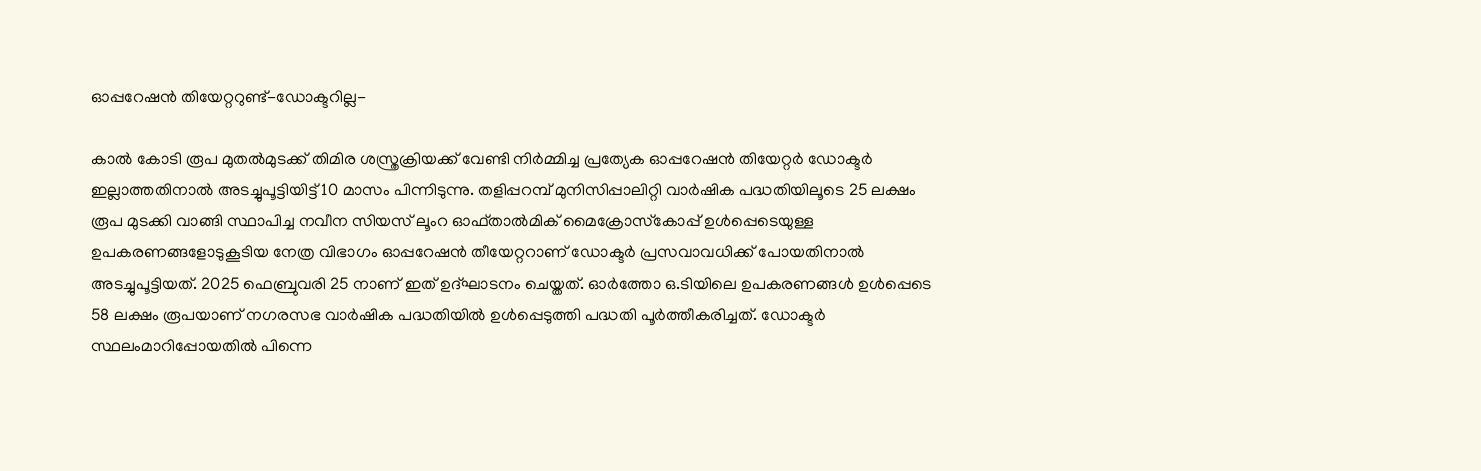ഓപ്പറേഷന്‍ തിയേറ്ററുണ്ട്-ഡോക്ടറില്ല-

കാല്‍ കോടി രൂപ മുതല്‍മുടക്ക് തിമിര ശസ്ത്രക്രിയക്ക് വേണ്ടി നിര്‍മ്മിച്ച പ്രത്യേക ഓപ്പറേഷന്‍ തിയേറ്റര്‍ ഡോക്ടര്‍ ഇല്ലാത്തതിനാല്‍ അടച്ചുപൂട്ടിയിട്ട് 10 മാസം പിന്നിടുന്നു. തളിപ്പറമ്പ് മുനിസിപ്പാലിറ്റി വാര്‍ഷിക പദ്ധതിയിലൂടെ 25 ലക്ഷം രൂപ മുടക്കി വാങ്ങി സ്ഥാപിച്ച നവീന സിയസ് ലൂംറ ഓഫ്താല്‍മിക് മൈക്രോസ്‌കോപ്പ് ഉള്‍പ്പെടെയുള്ള ഉപകരണങ്ങളോടുകൂടിയ നേത്ര വിഭാഗം ഓപ്പറേഷന്‍ തീയേറ്ററാണ് ഡോക്ടര്‍ പ്രസവാവധിക്ക് പോയതിനാല്‍ അടച്ചുപൂട്ടിയത്. 2025 ഫെബ്രുവരി 25 നാണ് ഇത് ഉദ്ഘാടനം ചെയ്തത്. ഓര്‍ത്തോ ഒ.ടിയിലെ ഉപകരണങ്ങള്‍ ഉള്‍പ്പെടെ 58 ലക്ഷം രൂപയാണ് നഗരസഭ വാര്‍ഷിക പദ്ധതിയില്‍ ഉള്‍പ്പെടുത്തി പദ്ധതി പൂര്‍ത്തീകരിച്ചത്. ഡോക്ടര്‍ സ്ഥലംമാറിപ്പോയതില്‍ പിന്നെ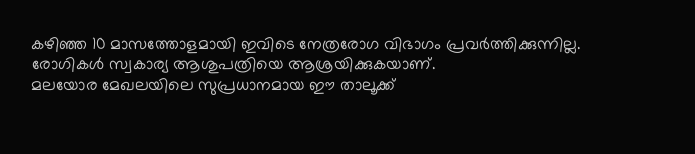കഴിഞ്ഞ 10 മാസത്തോളമായി ഇവിടെ നേത്രരോഗ വിഭാഗം പ്രവര്‍ത്തിക്കുന്നില്ല. രോഗികള്‍ സ്വകാര്യ ആശുപത്രിയെ ആശ്രയിക്കുകയാണ്.
മലയോര മേഖലയിലെ സുപ്രധാനമായ ഈ താലൂക്ക്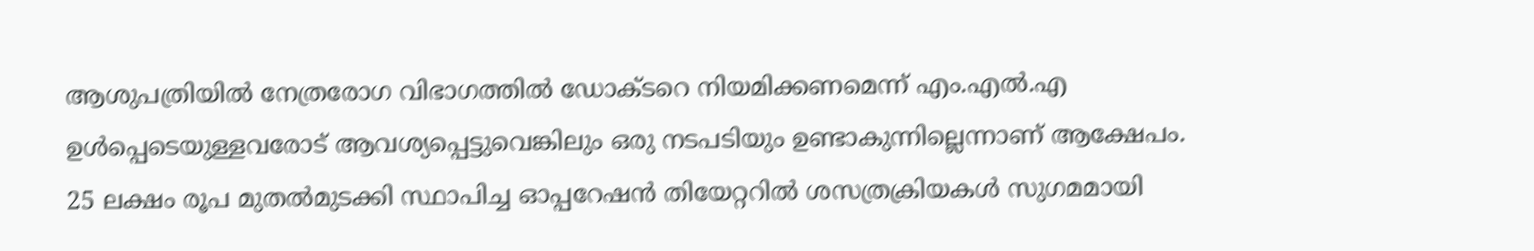ആശുപത്രിയില്‍ നേത്രരോഗ വിഭാഗത്തില്‍ ഡോക്ടറെ നിയമിക്കണമെന്ന് എം.എല്‍.എ ഉള്‍പ്പെടെയുള്ളവരോട് ആവശ്യപ്പെട്ടുവെങ്കിലും ഒരു നടപടിയും ഉണ്ടാകുന്നില്ലെന്നാണ് ആക്ഷേപം.
25 ലക്ഷം രൂപ മുതല്‍മുടക്കി സ്ഥാപിച്ച ഓപ്പറേഷന്‍ തിയേറ്ററില്‍ ശസത്രക്രിയകള്‍ സുഗമമായി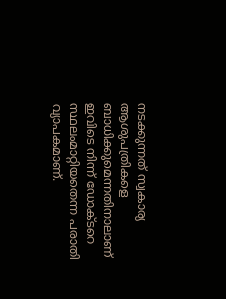നടക്കുന്നത് സ്വകാര്യ ആശുപത്രികളെ ബാധിക്കുമെന്നതിനാലാണ് ഇവിടെ നിന്ന് ഡോക്ടറെ സ്ഥലംമാറ്റിയതെന്ന പരാതി വ്യാപകമാണ്.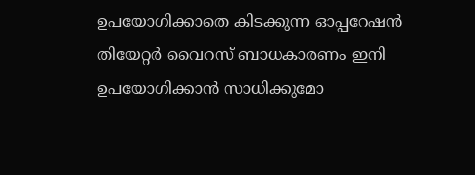ഉപയോഗിക്കാതെ കിടക്കുന്ന ഓപ്പറേഷന്‍ തിയേറ്റര്‍ വൈറസ് ബാധകാരണം ഇനി ഉപയോഗിക്കാന്‍ സാധിക്കുമോ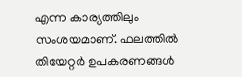എന്ന കാര്യത്തിലും സംശയമാണ്. ഫലത്തില്‍ തിയേറ്റര്‍ ഉപകരണങ്ങള്‍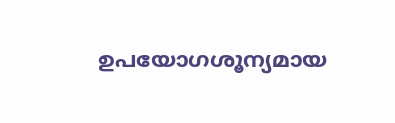ഉപയോഗശൂന്യമായ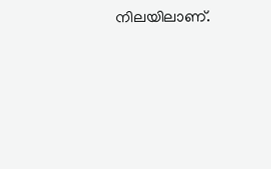നിലയിലാണ്.